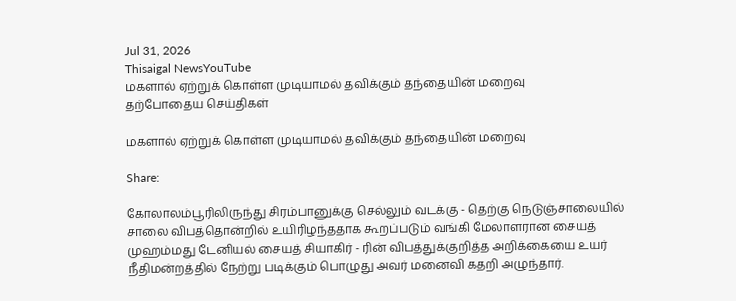Jul 31, 2026
Thisaigal NewsYouTube
மகளால் ஏற்றுக் கொள்ள முடியாமல் தவிக்கும் தந்தையின் மறைவு
தற்போதைய செய்திகள்

மகளால் ஏற்றுக் கொள்ள முடியாமல் தவிக்கும் தந்தையின் மறைவு

Share:

கோலாலம்பூரிலிருந்து சிரம்பானுக்கு செல்லும் வடக்கு - தெற்கு நெடுஞ்சாலையில் சாலை விபத்தொன்றில் உயிரிழந்ததாக கூறப்படும் வங்கி மேலாளரான சையத் முஹம்மது டேனியல் சையத் சியாகிர் - ரின் விபத்துக்குறித்த அறிக்கையை உயர் நீதிமன்றத்தில் நேற்று படிக்கும் பொழுது அவர் மனைவி கதறி அழுந்தார்.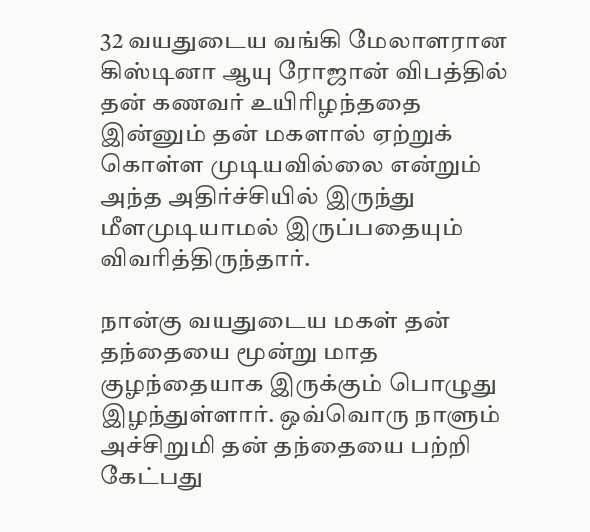32 வயதுடைய வங்கி மேலாளரான கிஸ்டினா ஆயு ரோஜான் விபத்தில் தன் கணவர் உயிரிழந்ததை இன்னும் தன் மகளால் ஏற்றுக் கொள்ள முடியவில்லை என்றும் அந்த அதிர்ச்சியில் இருந்து மீளமுடியாமல் இருப்பதையும் விவரித்திருந்தார்.

நான்கு வயதுடைய மகள் தன் தந்தையை மூன்று மாத குழந்தையாக இருக்கும் பொழுது இழந்துள்ளார். ஒவ்வொரு நாளும் அச்சிறுமி தன் தந்தையை பற்றி கேட்பது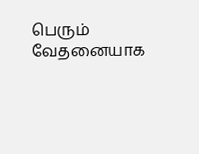பெரும் வேதனையாக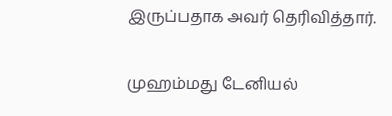இருப்பதாக அவர் தெரிவித்தார்.

முஹம்மது டேனியல்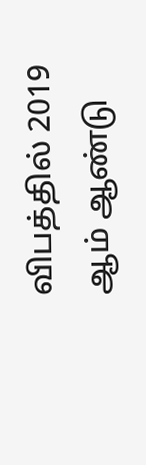விபத்தில் 2019 ஆம் ஆண்டு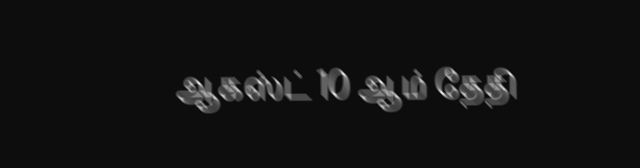ஆகஸ்ட் 10 ஆம் தேதி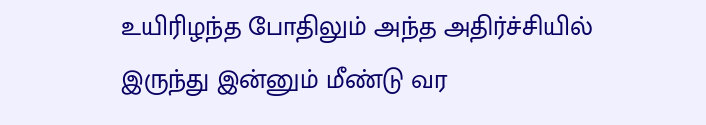உயிரிழந்த போதிலும் அந்த அதிர்ச்சியில் இருந்து இன்னும் மீண்டு வர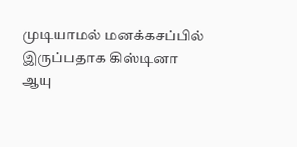முடியாமல் மனக்கசப்பில் இருப்பதாக கிஸ்டினா ஆயு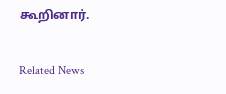கூறினார்.

Related News